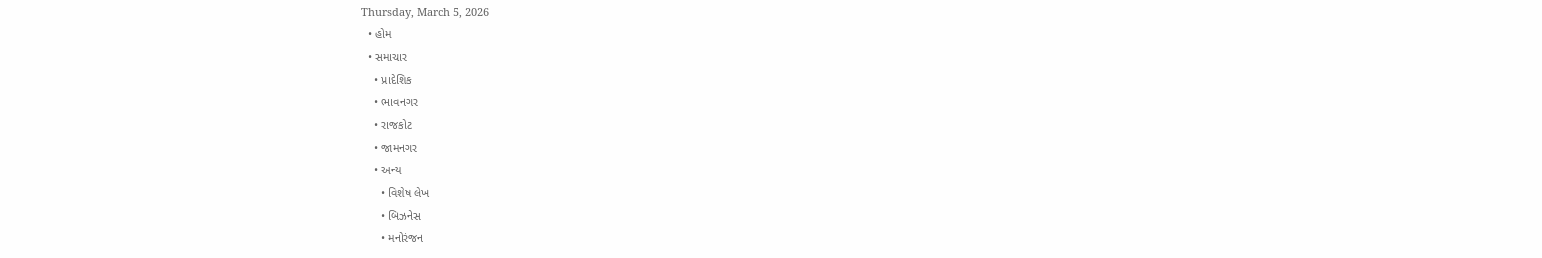Thursday, March 5, 2026
  • હોમ
  • સમાચાર
    • પ્રાદેશિક
    • ભાવનગર
    • રાજકોટ
    • જામનગર
    • અન્ય
      • વિશેષ લેખ
      • બિઝનેસ
      • મનોરંજન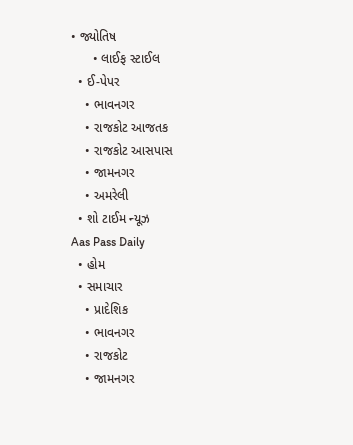• જ્યોતિષ
      • લાઈફ સ્ટાઈલ
  • ઈ-પેપર
    • ભાવનગર
    • રાજકોટ આજતક
    • રાજકોટ આસપાસ
    • જામનગર
    • અમરેલી
  • શો ટાઈમ ન્યૂઝ
Aas Pass Daily
  • હોમ
  • સમાચાર
    • પ્રાદેશિક
    • ભાવનગર
    • રાજકોટ
    • જામનગર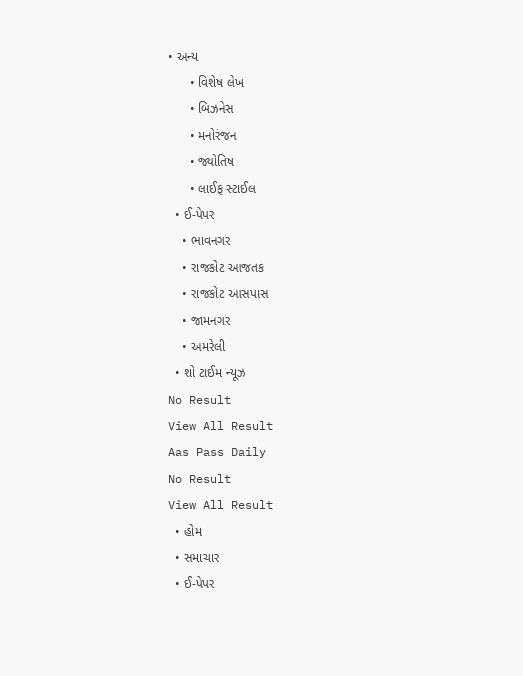• અન્ય
      • વિશેષ લેખ
      • બિઝનેસ
      • મનોરંજન
      • જ્યોતિષ
      • લાઈફ સ્ટાઈલ
  • ઈ-પેપર
    • ભાવનગર
    • રાજકોટ આજતક
    • રાજકોટ આસપાસ
    • જામનગર
    • અમરેલી
  • શો ટાઈમ ન્યૂઝ
No Result
View All Result
Aas Pass Daily
No Result
View All Result
  • હોમ
  • સમાચાર
  • ઈ-પેપર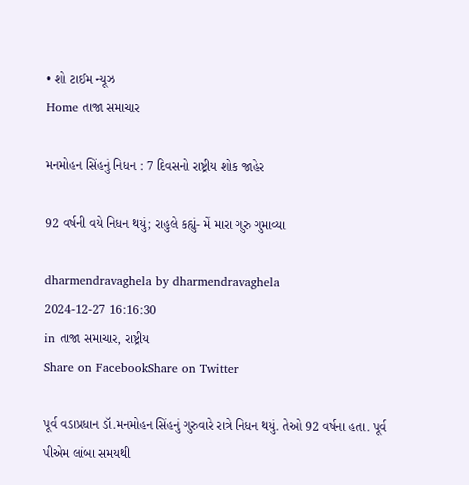• શો ટાઈમ ન્યૂઝ
Home તાજા સમાચાર

મનમોહન સિંહનું નિધન : 7 દિવસનો રાષ્ટ્રીય શોક જાહેર

92 વર્ષની વયે નિધન થયું; રાહુલે કહ્યું- મેં મારા ગુરુ ગુમાવ્યા

dharmendravaghela by dharmendravaghela
2024-12-27 16:16:30
in તાજા સમાચાર, રાષ્ટ્રીય
Share on FacebookShare on Twitter

પૂર્વ વડાપ્રધાન ડૉ.મનમોહન સિંહનું ગુરુવારે રાત્રે નિધન થયું. તેઓ 92 વર્ષના હતા. પૂર્વ પીએમ લાંબા સમયથી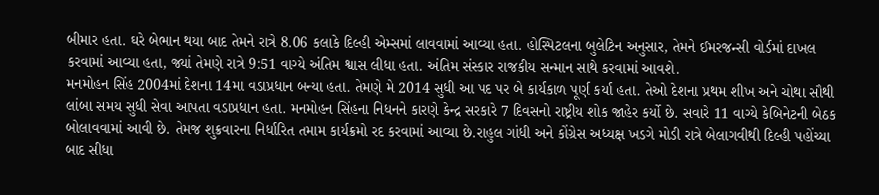બીમાર હતા. ઘરે બેભાન થયા બાદ તેમને રાત્રે 8.06 કલાકે દિલ્હી એમ્સમાં લાવવામાં આવ્યા હતા. હોસ્પિટલના બુલેટિન અનુસાર, તેમને ઈમરજન્સી વોર્ડમાં દાખલ કરવામાં આવ્યા હતા, જ્યાં તેમણે રાત્રે 9:51 વાગ્યે અંતિમ શ્વાસ લીધા હતા. અંતિમ સંસ્કાર રાજકીય સન્માન સાથે કરવામાં આવશે.
મનમોહન સિંહ 2004માં દેશના 14મા વડાપ્રધાન બન્યા હતા. તેમણે મે 2014 સુધી આ પદ પર બે કાર્યકાળ પૂર્ણ કર્યા હતા. તેઓ દેશના પ્રથમ શીખ અને ચોથા સૌથી લાંબા સમય સુધી સેવા આપતા વડાપ્રધાન હતા. મનમોહન સિંહના નિધનને કારણે કેન્દ્ર સરકારે 7 દિવસનો રાષ્ટ્રીય શોક જાહેર કર્યો છે. સવારે 11 વાગ્યે કેબિનેટની બેઠક બોલાવવામાં આવી છે. તેમજ શુક્રવારના નિર્ધારિત તમામ કાર્યક્રમો રદ કરવામાં આવ્યા છે.રાહુલ ગાંધી અને કોંગ્રેસ અધ્યક્ષ ખડગે મોડી રાત્રે બેલાગવીથી દિલ્હી પહોંચ્યા બાદ સીધા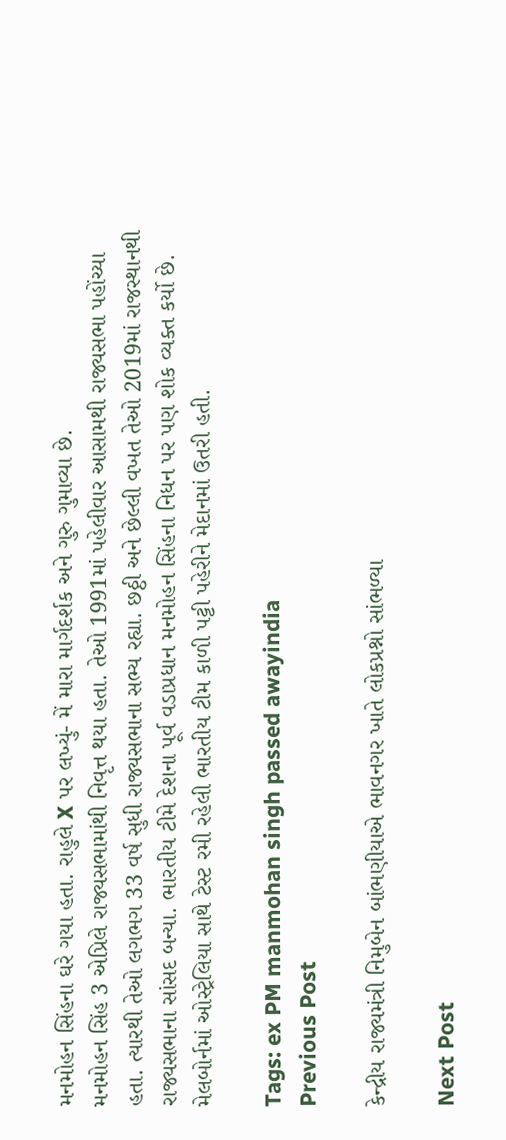મનમોહન સિંહના ઘરે ગયા હતા. રાહુલે X પર લખ્યું- મેં મારા માર્ગદર્શક અને ગુરુ ગુમાવ્યા છે.
મનમોહન સિંહ 3 એપ્રિલે રાજ્યસભામાંથી નિવૃત્ત થયા હતા. તેઓ 1991માં પહેલીવાર આસામથી રાજ્યસભા પહોંચ્યા હતા. ત્યારથી તેઓ લગભગ 33 વર્ષ સુધી રાજ્યસભાના સભ્ય રહ્યા. છઠ્ઠી અને છેલ્લી વખત તેઓ 2019માં રાજસ્થાનથી રાજ્યસભાના સાંસદ બન્યા. ભારતીય ટીમે દેશના પૂર્વ વડાપ્રધાન મનમોહન સિંહના નિધન પર પણ શોક વ્યક્ત કર્યો છે. મેલબોર્નમાં ઓસ્ટ્રેલિયા સાથે ટેસ્ટ રમી રહેલી ભારતીય ટીમ કાળી પટ્ટી પહેરીને મેદાનમાં ઉતરી હતી.

Tags: ex PM manmohan singh passed awayindia
Previous Post

કેન્દ્રીય રાજ્યમંત્રી નિમુબેન બાંભણીયાએ ભાવનગર ખાતે લોકપ્રશ્નો સાંભળ્યા

Next Post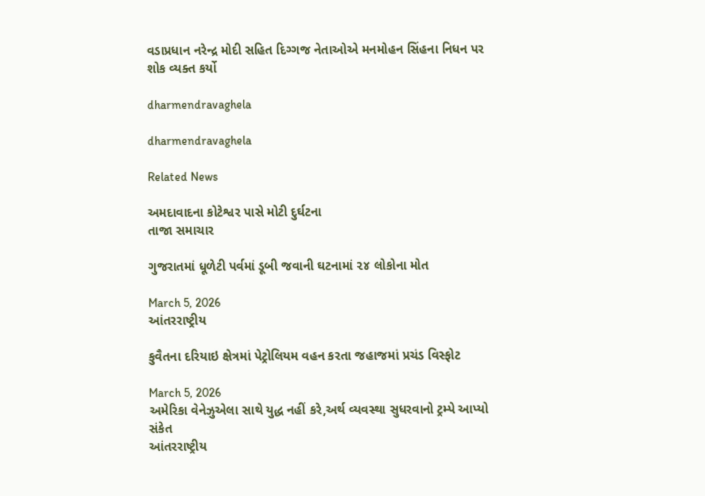વડાપ્રધાન નરેન્દ્ર મોદી સહિત દિગ્ગજ નેતાઓએ મનમોહન સિંહના નિધન પર શોક વ્યક્ત કર્યો

dharmendravaghela

dharmendravaghela

Related News

અમદાવાદના કોટેશ્વર પાસે મોટી દુર્ઘટના
તાજા સમાચાર

ગુજરાતમાં ધૂળેટી પર્વમાં ડૂબી જવાની ઘટનામાં ૨૪ લોકોના મોત

March 5, 2026
આંતરરાષ્ટ્રીય

કુવૈતના દરિયાઇ ક્ષેત્રમાં પેટ્રોલિયમ વહન કરતા જહાજમાં પ્રચંડ વિસ્ફોટ

March 5, 2026
અમેરિકા વેનેઝુએલા સાથે યુદ્ધ નહીં કરે,અર્થ વ્યવસ્થા સુધરવાનો ટ્રમ્પે આપ્યો સંકેત
આંતરરાષ્ટ્રીય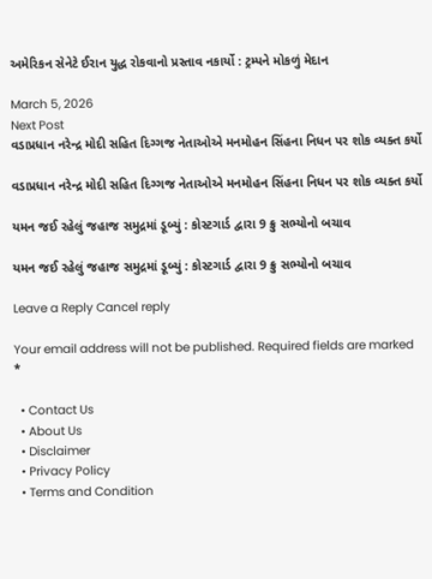અમેરિકન સેનેટે ઈરાન યુદ્ધ રોકવાનો પ્રસ્તાવ નકાર્યો : ટ્રમ્પને મોકળું મેદાન

March 5, 2026
Next Post
વડાપ્રધાન નરેન્દ્ર મોદી સહિત દિગ્ગજ નેતાઓએ મનમોહન સિંહના નિધન પર શોક વ્યક્ત કર્યો

વડાપ્રધાન નરેન્દ્ર મોદી સહિત દિગ્ગજ નેતાઓએ મનમોહન સિંહના નિધન પર શોક વ્યક્ત કર્યો

યમન જઈ રહેલું જહાજ સમુદ્રમાં ડૂબ્યું : કોસ્ટગાર્ડ દ્વારા 9 ક્રુ સભ્યોનો બચાવ

યમન જઈ રહેલું જહાજ સમુદ્રમાં ડૂબ્યું : કોસ્ટગાર્ડ દ્વારા 9 ક્રુ સભ્યોનો બચાવ

Leave a Reply Cancel reply

Your email address will not be published. Required fields are marked *

  • Contact Us
  • About Us
  • Disclaimer
  • Privacy Policy
  • Terms and Condition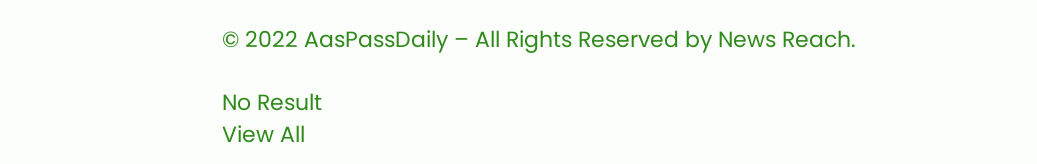© 2022 AasPassDaily – All Rights Reserved by News Reach.

No Result
View All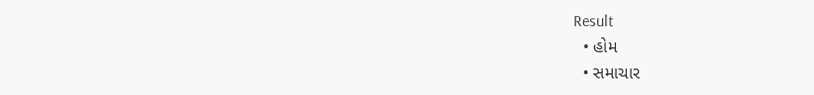Result
  • હોમ
  • સમાચાર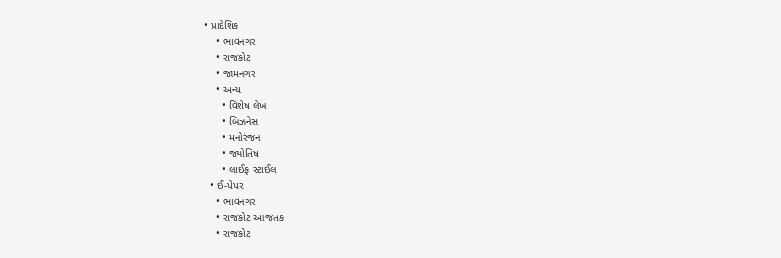• પ્રાદેશિક
    • ભાવનગર
    • રાજકોટ
    • જામનગર
    • અન્ય
      • વિશેષ લેખ
      • બિઝનેસ
      • મનોરંજન
      • જ્યોતિષ
      • લાઈફ સ્ટાઈલ
  • ઈ-પેપર
    • ભાવનગર
    • રાજકોટ આજતક
    • રાજકોટ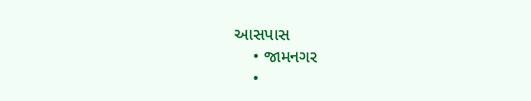આસપાસ
    • જામનગર
    •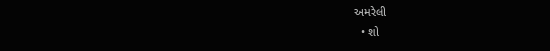અમરેલી
  • શો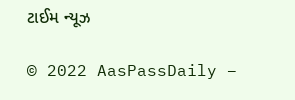ટાઈમ ન્યૂઝ

© 2022 AasPassDaily –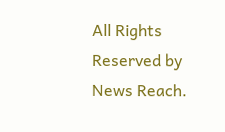All Rights Reserved by News Reach.